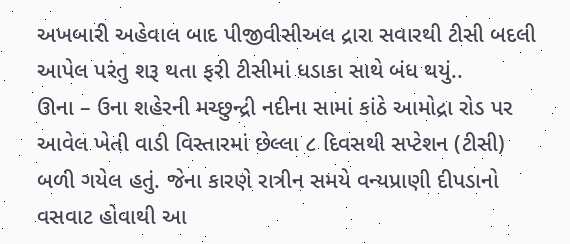અખબારી અહેવાલ બાદ પીજીવીસીઅલ દ્રારા સવારથી ટીસી બદલી આપેલ પરંતુ શરૂ થતા ફરી ટીસીમાં ધડાકા સાથે બંધ થયું..
ઊના – ઉના શહેરની મચ્છુન્દ્રી નદીના સામાં કાંઠે આમોદ્રા રોડ પર આવેલ ખેતી વાડી વિસ્તારમાં છેલ્લા ૮ દિવસથી સપ્ટેશન (ટીસી) બળી ગયેલ હતું. જેના કારણે રાત્રીન સમયે વન્યપ્રાણી દીપડાનો વસવાટ હોવાથી આ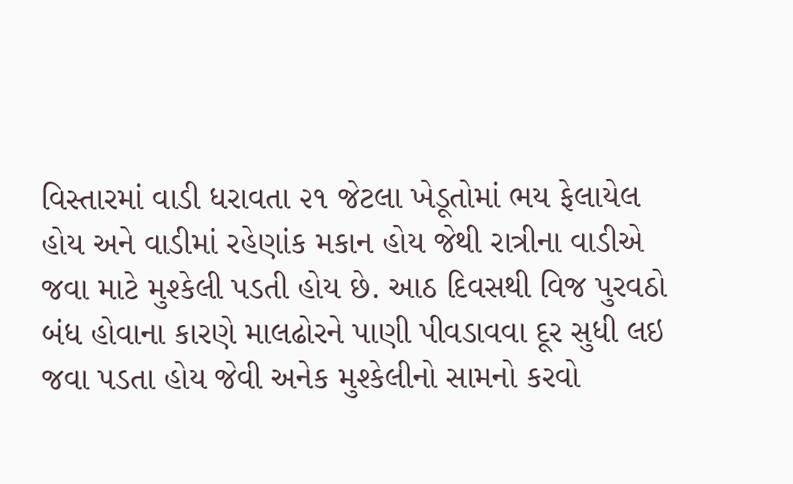વિસ્તારમાં વાડી ધરાવતા ૨૧ જેટલા ખેડૂતોમાં ભય ફેલાયેલ હોય અને વાડીમાં રહેણાંક મકાન હોય જેથી રાત્રીના વાડીએ જવા માટે મુશ્કેલી પડતી હોય છે. આઠ દિવસથી વિજ પુરવઠો બંધ હોવાના કારણે માલઢોરને પાણી પીવડાવવા દૂર સુધી લઇ જવા પડતા હોય જેવી અનેક મુશ્કેલીનો સામનો કરવો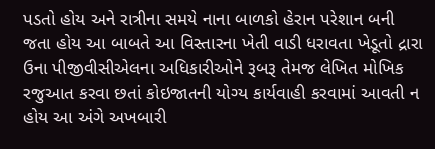પડતો હોય અને રાત્રીના સમયે નાના બાળકો હેરાન પરેશાન બની જતા હોય આ બાબતે આ વિસ્તારના ખેતી વાડી ધરાવતા ખેડૂતો દ્રારા ઉના પીજીવીસીએલના અધિકારીઓને રૂબરૂ તેમજ લેખિત મોખિક રજુઆત કરવા છતાં કોઇજાતની યોગ્ય કાર્યવાહી કરવામાં આવતી ન હોય આ અંગે અખબારી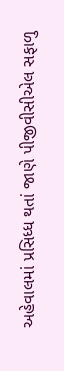અહેવાલમાં પ્રસિધ્ધ થતાં જાણે પીજીવીસીએલ સફાળુ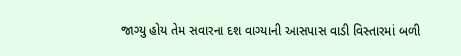જાગ્યુ હોય તેમ સવારના દશ વાગ્યાની આસપાસ વાડી વિસ્તારમાં બળી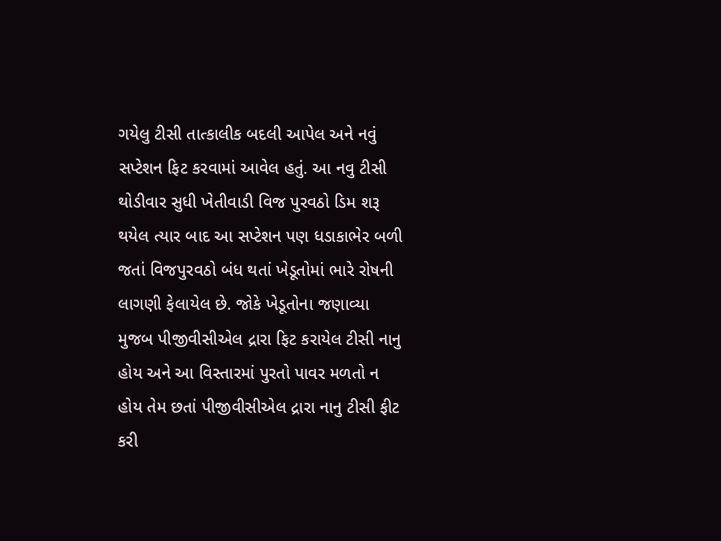ગયેલુ ટીસી તાત્કાલીક બદલી આપેલ અને નવું સપ્ટેશન ફિટ કરવામાં આવેલ હતું. આ નવુ ટીસી થોડીવાર સુધી ખેતીવાડી વિજ પુરવઠો ડિમ શરૂ થયેલ ત્યાર બાદ આ સપ્ટેશન પણ ધડાકાભેર બળી જતાં વિજપુરવઠો બંધ થતાં ખેડૂતોમાં ભારે રોષની લાગણી ફેલાયેલ છે. જોકે ખેડૂતોના જણાવ્યા મુજબ પીજીવીસીએલ દ્રારા ફિટ કરાયેલ ટીસી નાનુ હોય અને આ વિસ્તારમાં પુરતો પાવર મળતો ન હોય તેમ છતાં પીજીવીસીએલ દ્રારા નાનુ ટીસી ફીટ કરી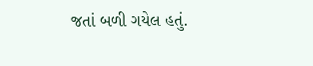જતાં બળી ગયેલ હતું.